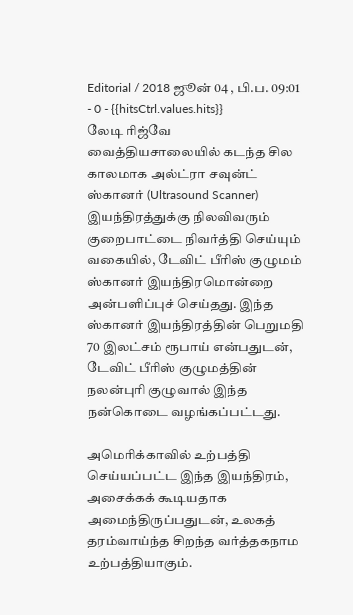Editorial / 2018 ஜூன் 04 , பி.ப. 09:01 - 0 - {{hitsCtrl.values.hits}}
லேடி ரிஜ்வே வைத்தியசாலையில் கடந்த சில காலமாக அல்ட்ரா சவுன்ட் ஸ்கானர் (Ultrasound Scanner) இயந்திரத்துக்கு நிலவிவரும் குறைபாட்டை நிவர்த்தி செய்யும் வகையில், டேவிட் பீரிஸ் குழுமம் ஸ்கானர் இயந்திரமொன்றை அன்பளிப்புச் செய்தது. இந்த ஸ்கானர் இயந்திரத்தின் பெறுமதி 70 இலட்சம் ரூபாய் என்பதுடன், டேவிட் பீரிஸ் குழுமத்தின் நலன்புரி குழுவால் இந்த நன்கொடை வழங்கப்பட்டது.

அமெரிக்காவில் உற்பத்தி செய்யப்பட்ட இந்த இயந்திரம், அசைக்கக் கூடியதாக அமைந்திருப்பதுடன், உலகத் தரம்வாய்ந்த சிறந்த வர்த்தகநாம உற்பத்தியாகும்.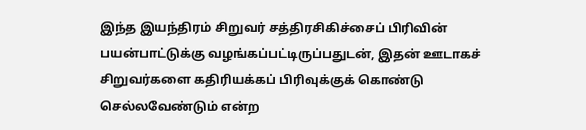இந்த இயந்திரம் சிறுவர் சத்திரசிகிச்சைப் பிரிவின் பயன்பாட்டுக்கு வழங்கப்பட்டிருப்பதுடன், இதன் ஊடாகச் சிறுவர்களை கதிரியக்கப் பிரிவுக்குக் கொண்டு செல்லவேண்டும் என்ற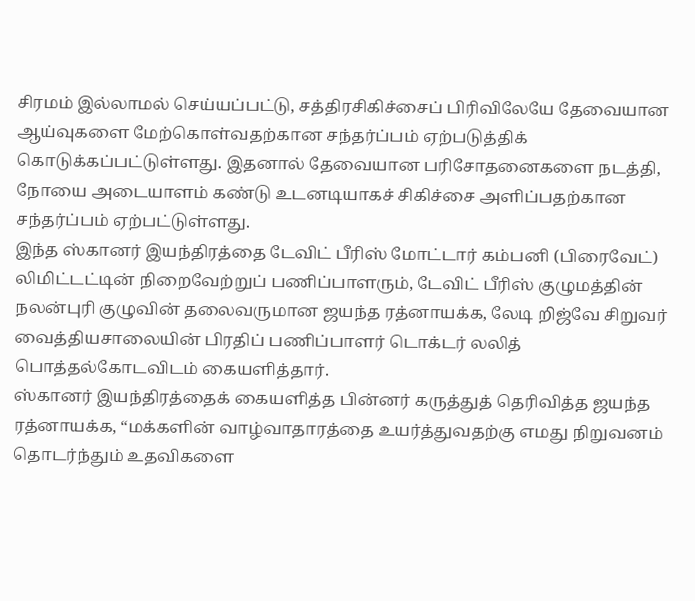சிரமம் இல்லாமல் செய்யப்பட்டு, சத்திரசிகிச்சைப் பிரிவிலேயே தேவையான ஆய்வுகளை மேற்கொள்வதற்கான சந்தர்ப்பம் ஏற்படுத்திக் கொடுக்கப்பட்டுள்ளது. இதனால் தேவையான பரிசோதனைகளை நடத்தி, நோயை அடையாளம் கண்டு உடனடியாகச் சிகிச்சை அளிப்பதற்கான சந்தர்ப்பம் ஏற்பட்டுள்ளது.
இந்த ஸ்கானர் இயந்திரத்தை டேவிட் பீரிஸ் மோட்டார் கம்பனி (பிரைவேட்) லிமிட்டட்டின் நிறைவேற்றுப் பணிப்பாளரும், டேவிட் பீரிஸ் குழுமத்தின் நலன்புரி குழுவின் தலைவருமான ஜயந்த ரத்னாயக்க, லேடி றிஜ்வே சிறுவர் வைத்தியசாலையின் பிரதிப் பணிப்பாளர் டொக்டர் லலித் பொத்தல்கோடவிடம் கையளித்தார்.
ஸ்கானர் இயந்திரத்தைக் கையளித்த பின்னர் கருத்துத் தெரிவித்த ஜயந்த ரத்னாயக்க, “மக்களின் வாழ்வாதாரத்தை உயர்த்துவதற்கு எமது நிறுவனம் தொடர்ந்தும் உதவிகளை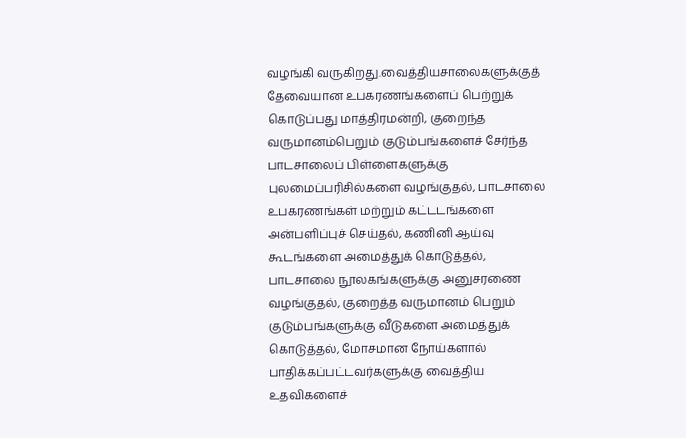வழங்கி வருகிறது.வைத்தியசாலைகளுக்குத் தேவையான உபகரணங்களைப் பெற்றுக் கொடுப்பது மாத்திரமன்றி, குறைந்த வருமானம்பெறும் குடும்பங்களைச் சேர்ந்த பாடசாலைப் பிள்ளைகளுக்கு புலமைப்பரிசில்களை வழங்குதல், பாடசாலை உபகரணங்கள் மற்றும் கட்டடங்களை அன்பளிப்புச் செய்தல், கணினி ஆய்வு கூடங்களை அமைத்துக் கொடுத்தல், பாடசாலை நூலகங்களுக்கு அனுசரணை வழங்குதல், குறைத்த வருமானம் பெறும் குடும்பங்களுக்கு வீடுகளை அமைத்துக் கொடுத்தல், மோசமான நோய்களால் பாதிக்கப்பட்டவர்களுக்கு வைத்திய உதவிகளைச்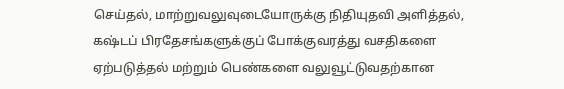செய்தல், மாற்றுவலுவுடையோருக்கு நிதியுதவி அளித்தல், கஷ்டப் பிரதேசங்களுக்குப் போக்குவரத்து வசதிகளை ஏற்படுத்தல் மற்றும் பெண்களை வலுவூட்டுவதற்கான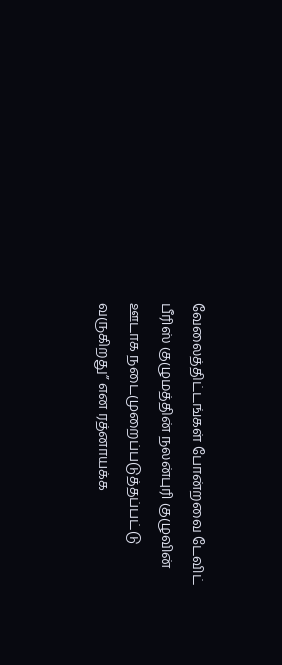வேலைத்திட்டங்கள் போன்றவை டேவிட் பீரிஸ் குழுமத்தின் நலன்புரி குழுவின் ஊடாக நடைமுறைப்படுத்தப்பட்டு வருகிறது” என ரத்னாயக்க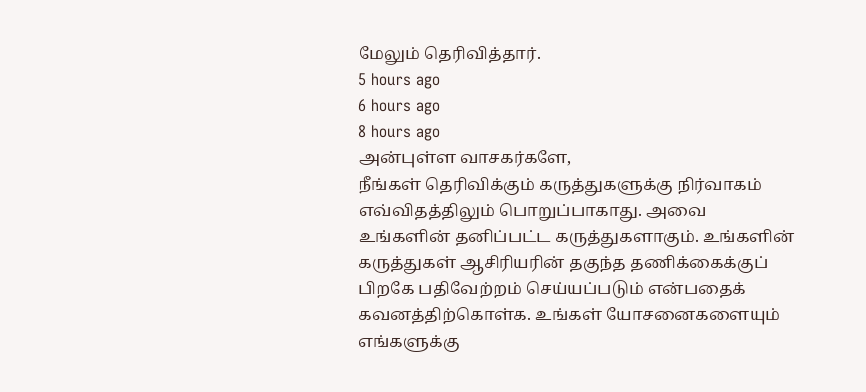மேலும் தெரிவித்தார்.
5 hours ago
6 hours ago
8 hours ago
அன்புள்ள வாசகர்களே,
நீங்கள் தெரிவிக்கும் கருத்துகளுக்கு நிர்வாகம் எவ்விதத்திலும் பொறுப்பாகாது. அவை உங்களின் தனிப்பட்ட கருத்துகளாகும். உங்களின் கருத்துகள் ஆசிரியரின் தகுந்த தணிக்கைக்குப் பிறகே பதிவேற்றம் செய்யப்படும் என்பதைக் கவனத்திற்கொள்க. உங்கள் யோசனைகளையும் எங்களுக்கு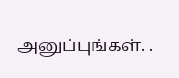அனுப்புங்கள். .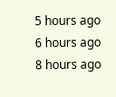5 hours ago
6 hours ago
8 hours ago